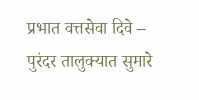प्रभात वत्तसेवा दिवे – पुरंदर तालुक्यात सुमारे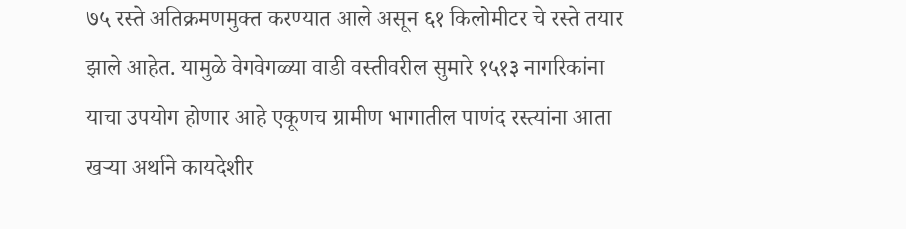७५ रस्ते अतिक्रमणमुक्त करण्यात आले असून ६१ किलोमीटर चे रस्ते तयार झाले आहेत. यामुळे वेगवेगळ्या वाडी वस्तीवरील सुमारे १५१३ नागरिकांना याचा उपयोग होणार आहे एकूणच ग्रामीण भागातील पाणंद रस्त्यांना आता खऱ्या अर्थाने कायदेशीर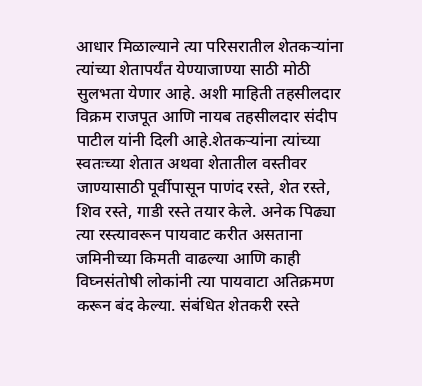आधार मिळाल्याने त्या परिसरातील शेतकऱ्यांना त्यांच्या शेतापर्यंत येण्याजाण्या साठी मोठी सुलभता येणार आहे. अशी माहिती तहसीलदार विक्रम राजपूत आणि नायब तहसीलदार संदीप पाटील यांनी दिली आहे.शेतकऱ्यांना त्यांच्या स्वतःच्या शेतात अथवा शेतातील वस्तीवर जाण्यासाठी पूर्वीपासून पाणंद रस्ते, शेत रस्ते, शिव रस्ते, गाडी रस्ते तयार केले. अनेक पिढ्या त्या रस्त्यावरून पायवाट करीत असताना जमिनीच्या किमती वाढल्या आणि काही विघ्नसंतोषी लोकांनी त्या पायवाटा अतिक्रमण करून बंद केल्या. संबंधित शेतकरी रस्ते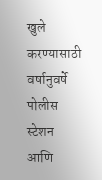खुले करण्यासाठी वर्षानुवर्षे पोलीस स्टेशन आणि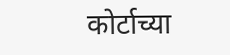कोर्टाच्या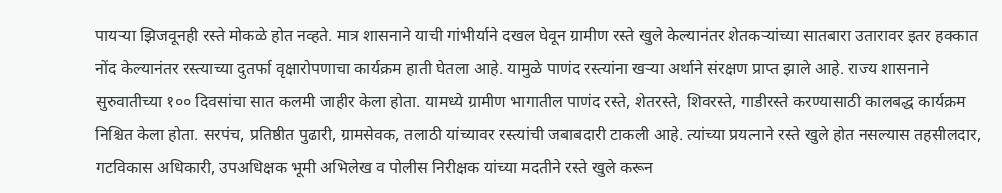पायऱ्या झिजवूनही रस्ते मोकळे होत नव्हते. मात्र शासनाने याची गांभीर्याने दखल घेवून ग्रामीण रस्ते खुले केल्यानंतर शेतकऱ्यांच्या सातबारा उतारावर इतर हक्कात नोंद केल्यानंतर रस्त्याच्या दुतर्फा वृक्षारोपणाचा कार्यक्रम हाती घेतला आहे. यामुळे पाणंद रस्त्यांना खऱ्या अर्थाने संरक्षण प्राप्त झाले आहे. राज्य शासनाने सुरुवातीच्या १०० दिवसांचा सात कलमी जाहीर केला होता. यामध्ये ग्रामीण भागातील पाणंद रस्ते, शेतरस्ते, शिवरस्ते, गाडीरस्ते करण्यासाठी कालबद्ध कार्यक्रम निश्चित केला होता. सरपंच, प्रतिष्ठीत पुढारी, ग्रामसेवक, तलाठी यांच्यावर रस्त्यांची जबाबदारी टाकली आहे. त्यांच्या प्रयत्नाने रस्ते खुले होत नसल्यास तहसीलदार, गटविकास अधिकारी, उपअधिक्षक भूमी अभिलेख व पोलीस निरीक्षक यांच्या मदतीने रस्ते खुले करून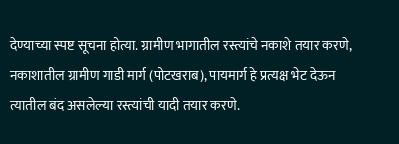देण्याच्या स्पष्ट सूचना होत्या. ग्रामीण भागातील रस्त्यांचे नकाशे तयार करणे, नकाशातील ग्रामीण गाडी मार्ग (पोटखराब), पायमार्ग हे प्रत्यक्ष भेट देऊन त्यातील बंद असलेल्या रस्त्यांची यादी तयार करणे.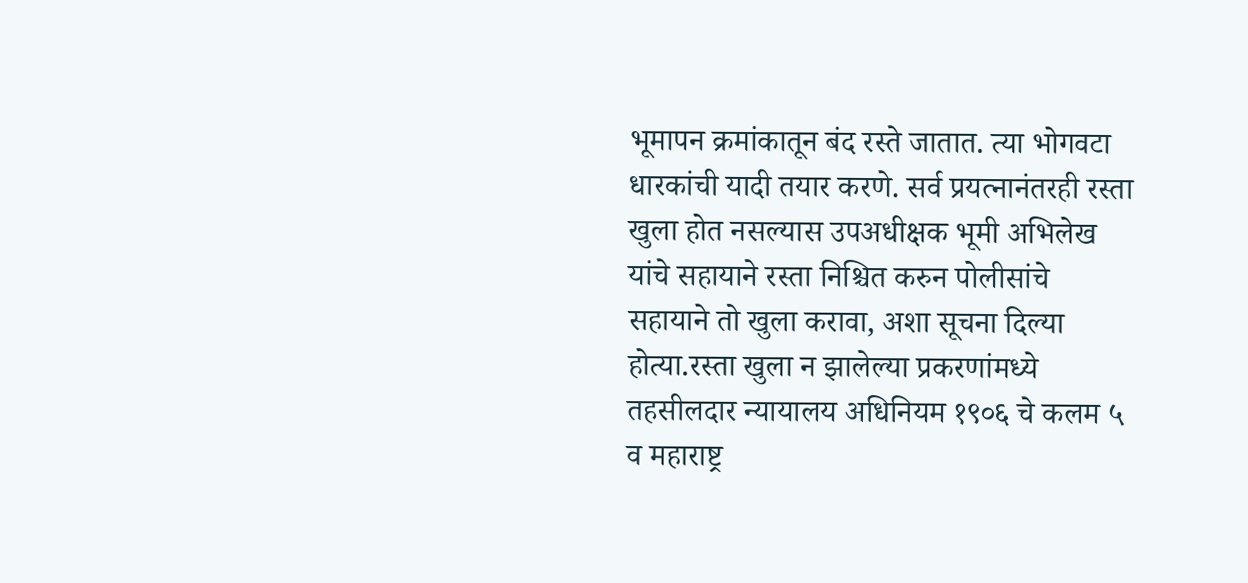भूमापन क्रमांकातून बंद रस्ते जातात. त्या भोगवटा धारकांची यादी तयार करणे. सर्व प्रयत्नानंतरही रस्ता खुला होत नसल्यास उपअधीक्षक भूमी अभिलेख यांचे सहायाने रस्ता निश्चित करुन पोलीसांचे सहायाने तो खुला करावा, अशा सूचना दिल्या होत्या.रस्ता खुला न झालेल्या प्रकरणांमध्ये तहसीलदार न्यायालय अधिनियम १९०६ चे कलम ५ व महाराष्ट्र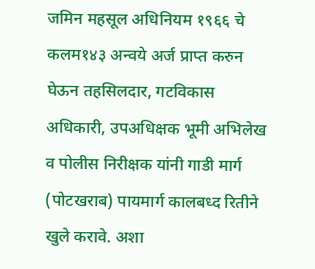जमिन महसूल अधिनियम १९६६ चे कलम१४३ अन्वये अर्ज प्राप्त करुन घेऊन तहसिलदार, गटविकास अधिकारी, उपअधिक्षक भूमी अभिलेख व पोलीस निरीक्षक यांनी गाडी मार्ग (पोटखराब) पायमार्ग कालबध्द रितीने खुले करावे. अशा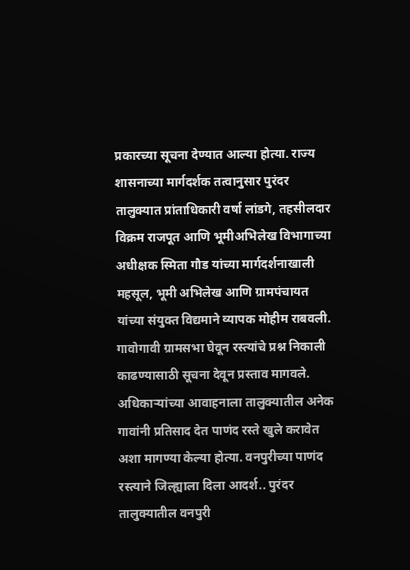प्रकारच्या सूचना देण्यात आल्या होत्या. राज्य शासनाच्या मार्गदर्शक तत्वानुसार पुरंदर तालुक्यात प्रांताधिकारी वर्षा लांडगे, तहसीलदार विक्रम राजपूत आणि भूमीअभिलेख विभागाच्या अधीक्षक स्मिता गौड यांच्या मार्गदर्शनाखाली महसूल, भूमी अभिलेख आणि ग्रामपंचायत यांच्या संयुक्त विद्यमाने व्यापक मोहीम राबवली. गावोगावी ग्रामसभा घेवून रस्त्यांचे प्रश्न निकाली काढण्यासाठी सूचना देवून प्रस्ताव मागवले. अधिकाऱ्यांच्या आवाहनाला तालुक्यातील अनेक गावांनी प्रतिसाद देत पाणंद रस्ते खुले करावेत अशा मागण्या केल्या होत्या. वनपुरीच्या पाणंद रस्त्याने जिल्ह्याला दिला आदर्श.. पुरंदर तालुक्यातील वनपुरी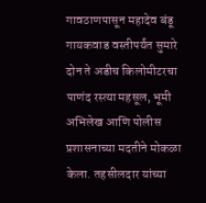गावठाणपासून महादेव बंडू गायकवाड वस्तीपर्यंत सुमारे दोन ते अडीच किलोमीटरचा पाणंद रस्त्या महसूल, भूमी अभिलेख आणि पोलीस प्रशासनाच्या मदतीने मोकळा केला. तहसीलदार यांच्या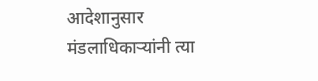आदेशानुसार मंडलाधिकाऱ्यांनी त्या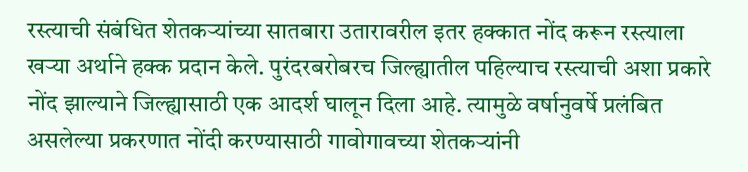रस्त्याची संबंधित शेतकऱ्यांच्या सातबारा उतारावरील इतर हक्कात नोंद करून रस्त्याला खऱ्या अर्थाने हक्क प्रदान केले. पुरंदरबरोबरच जिल्ह्यातील पहिल्याच रस्त्याची अशा प्रकारे नोंद झाल्याने जिल्ह्यासाठी एक आदर्श घालून दिला आहे. त्यामुळे वर्षानुवर्षे प्रलंबित असलेल्या प्रकरणात नोंदी करण्यासाठी गावोगावच्या शेतकऱ्यांनी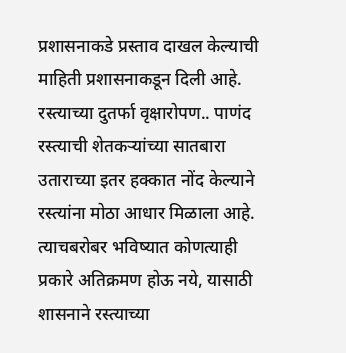प्रशासनाकडे प्रस्ताव दाखल केल्याची माहिती प्रशासनाकडून दिली आहे. रस्त्याच्या दुतर्फा वृक्षारोपण.. पाणंद रस्त्याची शेतकऱ्यांच्या सातबारा उताराच्या इतर हक्कात नोंद केल्याने रस्त्यांना मोठा आधार मिळाला आहे. त्याचबरोबर भविष्यात कोणत्याही प्रकारे अतिक्रमण होऊ नये, यासाठी शासनाने रस्त्याच्या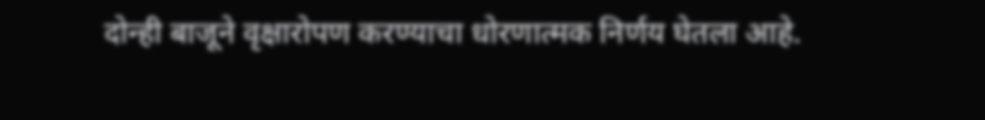दोन्ही बाजूने वृक्षारोपण करण्याचा धोरणात्मक निर्णय घेतला आहे.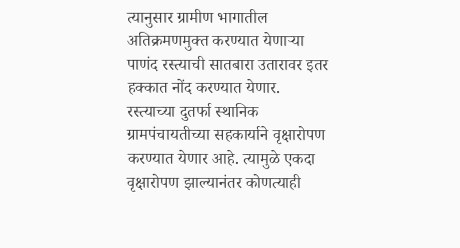त्यानुसार ग्रामीण भागातील अतिक्रमणमुक्त करण्यात येणाऱ्या पाणंद रस्त्याची सातबारा उतारावर इतर हक्कात नोंद करण्यात येणार. रस्त्याच्या दुतर्फा स्थानिक ग्रामपंचायतीच्या सहकार्याने वृक्षारोपण करण्यात येणार आहे. त्यामुळे एकदा वृक्षारोपण झाल्यानंतर कोणत्याही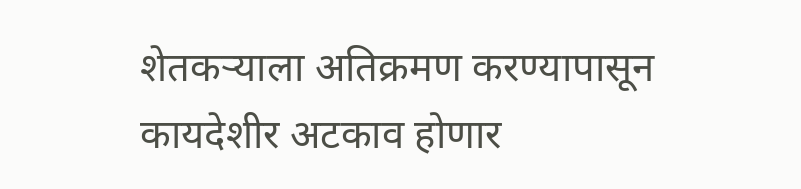शेतकऱ्याला अतिक्रमण करण्यापासून कायदेशीर अटकाव होणार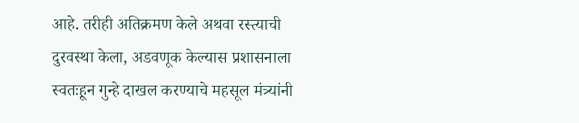आहे. तरीही अतिक्रमण केले अथवा रस्त्याची दुरवस्था केला, अडवणूक केल्यास प्रशासनाला स्वतःहून गुन्हे दाखल करण्याचे महसूल मंत्र्यांनी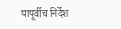यापूर्वीच निर्देश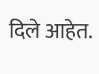दिले आहेत.